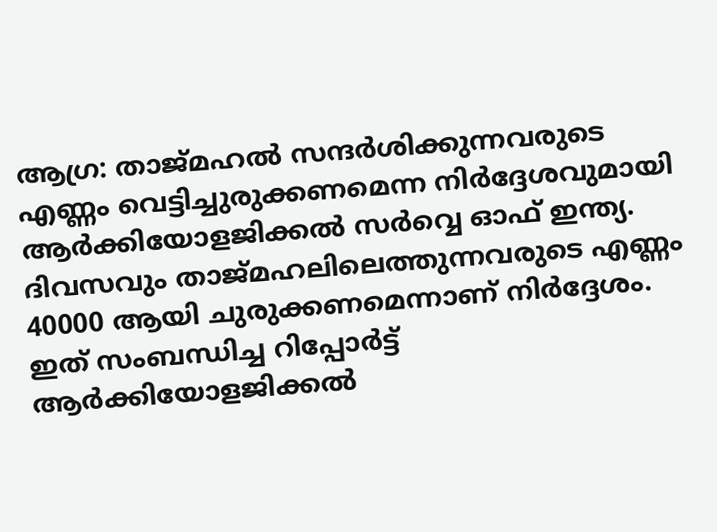ആഗ്ര: താജ്മഹല്‍ സന്ദര്‍ശിക്കുന്നവരുടെ എണ്ണം വെട്ടിച്ചുരുക്കണമെന്ന നിര്‍ദ്ദേശവുമായി ആര്‍ക്കിയോളജിക്കല്‍ സര്‍വ്വെ ഓഫ് ഇന്ത്യ. ദിവസവും താജ്മഹലിലെത്തുന്നവരുടെ എണ്ണം 40000 ആയി ചുരുക്കണമെന്നാണ് നിര്‍ദ്ദേശം. ഇത് സംബന്ധിച്ച റിപ്പോര്‍ട്ട് ആര്‍ക്കിയോളജിക്കല്‍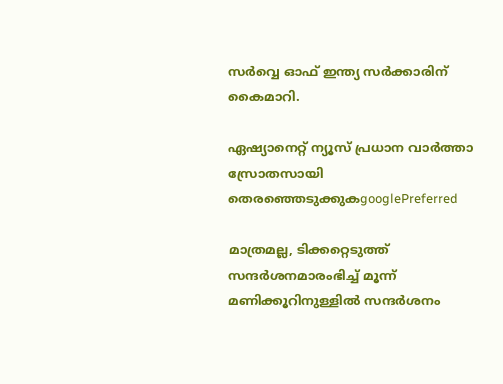സര്‍വ്വെ ഓഫ് ഇന്ത്യ സര്‍ക്കാരിന് കൈമാറി.

ഏഷ്യാനെറ്റ് ന്യൂസ് പ്രധാന വാർത്താ സ്രോതസായി തെരഞ്ഞെടുക്കുകgooglePreferred

മാത്രമല്ല, ടിക്കറ്റെടുത്ത് സന്ദര്‍ശനമാരംഭിച്ച് മൂന്ന് മണിക്കൂറിനുള്ളില്‍ സന്ദര്‍ശനം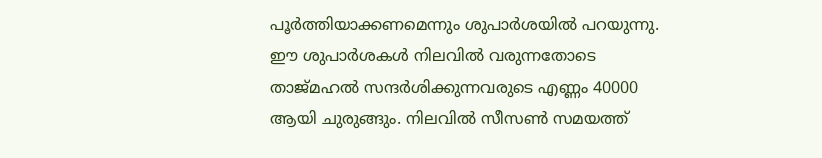പൂര്‍ത്തിയാക്കണമെന്നും ശുപാര്‍ശയില്‍ പറയുന്നു. ഈ ശുപാര്‍ശകള്‍ നിലവില്‍ വരുന്നതോടെ താജ്മഹല്‍ സന്ദര്‍ശിക്കുന്നവരുടെ എണ്ണം 40000 ആയി ചുരുങ്ങും. നിലവില്‍ സീസണ്‍ സമയത്ത്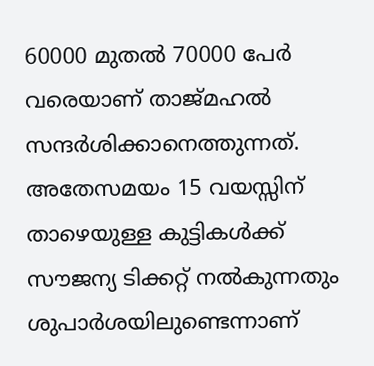60000 മുതല്‍ 70000 പേര്‍ വരെയാണ് താജ്മഹല്‍ സന്ദര്‍ശിക്കാനെത്തുന്നത്. അതേസമയം 15 വയസ്സിന് താഴെയുള്ള കുട്ടികള്‍ക്ക് സൗജന്യ ടിക്കറ്റ് നല്‍കുന്നതും ശുപാര്‍ശയിലുണ്ടെന്നാണ്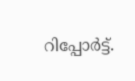റിപ്പോര്‍ട്ട്.